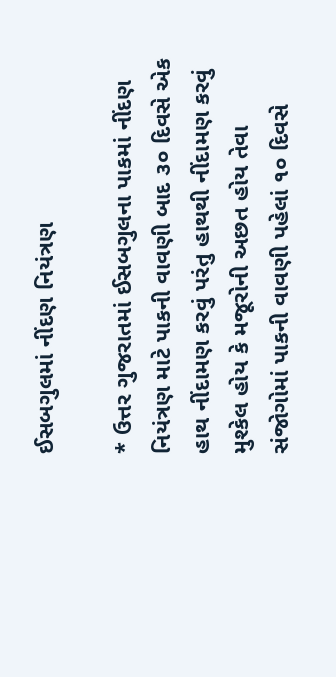ઈસબગુલમાં નીંદણ નિયંત્રણ

* ઉત્તર ગુજરાતમાં ઈસબગુલના પાકમાં નીંદણ નિયંત્રણ માટે પાકની વાવણી બાદ ૩૦ દિવસે એક હાથ નીંદામણ કરવું પરંતુ હાથથી નીંદામણ કરવું મુશ્કેલ હોય કે મજૂરોની અછત હોય તેવા સંજોગોમાં પાકની વાવણી પહેલાં ૧૦ દિવસે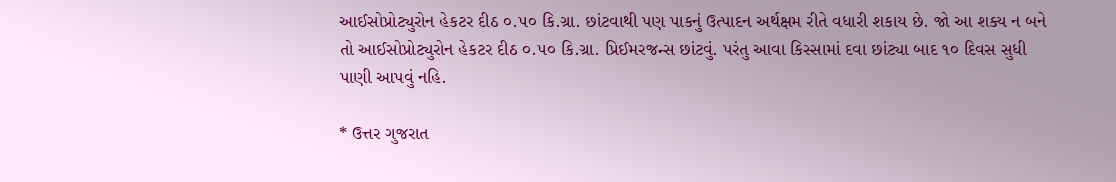આઈસોપ્રોટ્યુરોન હેકટર દીઠ ૦.૫૦ કિ.ગ્રા. છાંટવાથી પણ પાકનું ઉત્પાદન અર્થક્ષમ રીતે વધારી શકાય છે. જો આ શક્ય ન બને તો આઈસોપ્રોટ્યુરોન હેકટર દીઠ ૦.૫૦ કિ.ગ્રા. પ્રિઈમરજન્સ છાંટવું. પરંતુ આવા કિસ્સામાં દવા છાંટ્યા બાદ ૧૦ દિવસ સુધી પાણી આપવું નહિ.

* ઉત્તર ગુજરાત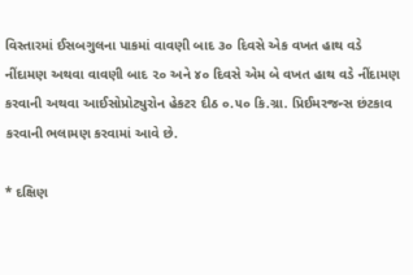વિસ્તારમાં ઈસબગુલના પાકમાં વાવણી બાદ ૩૦ દિવસે એક વખત હાથ વડે નીંદામણ અથવા વાવણી બાદ ૨૦ અને ૪૦ દિવસે એમ બે વખત હાથ વડે નીંદામણ કરવાની અથવા આઈસોપ્રોટ્યુરોન હેકટર દીઠ ૦.૫૦ કિ.ગ્રા. પ્રિઈમરજન્સ છંટકાવ કરવાની ભલામણ કરવામાં આવે છે.

* દક્ષિણ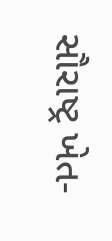સૌરાષ્ટ્ર ખેત-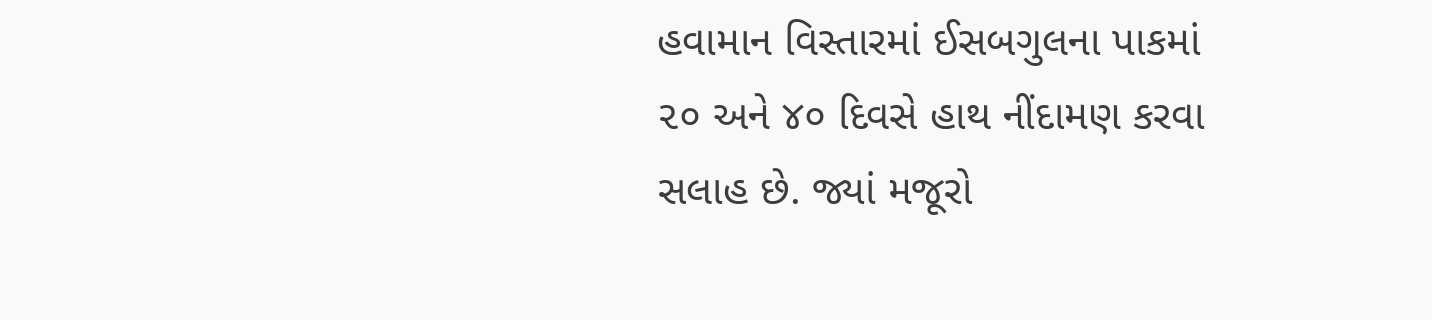હવામાન વિસ્તારમાં ઈસબગુલના પાકમાં ૨૦ અને ૪૦ દિવસે હાથ નીંદામણ કરવા સલાહ છે. જ્યાં મજૂરો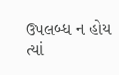ઉપલબ્ધ ન હોય ત્યાં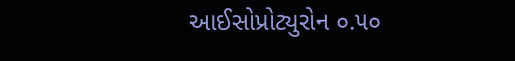આઈસોપ્રોટ્યુરોન ૦.૫૦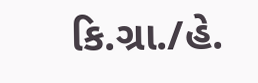કિ.ગ્રા./હે.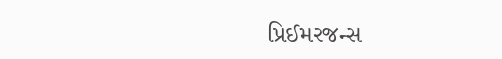પ્રિઈમરજન્સ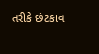તરીકે છંટકાવ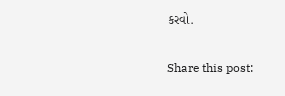કરવો.

Share this post: